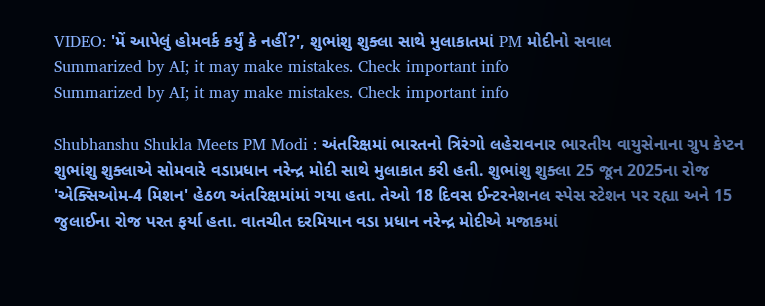VIDEO: 'મેં આપેલું હોમવર્ક કર્યું કે નહીં?', શુભાંશુ શુક્લા સાથે મુલાકાતમાં PM મોદીનો સવાલ
Summarized by AI; it may make mistakes. Check important info
Summarized by AI; it may make mistakes. Check important info

Shubhanshu Shukla Meets PM Modi : અંતરિક્ષમાં ભારતનો ત્રિરંગો લહેરાવનાર ભારતીય વાયુસેનાના ગ્રુપ કેપ્ટન શુભાંશુ શુક્લાએ સોમવારે વડાપ્રધાન નરેન્દ્ર મોદી સાથે મુલાકાત કરી હતી. શુભાંશુ શુક્લા 25 જૂન 2025ના રોજ 'એક્સિઓમ-4 મિશન' હેઠળ અંતરિક્ષમાંમાં ગયા હતા. તેઓ 18 દિવસ ઈન્ટરનેશનલ સ્પેસ સ્ટેશન પર રહ્યા અને 15 જુલાઈના રોજ પરત ફર્યા હતા. વાતચીત દરમિયાન વડા પ્રધાન નરેન્દ્ર મોદીએ મજાકમાં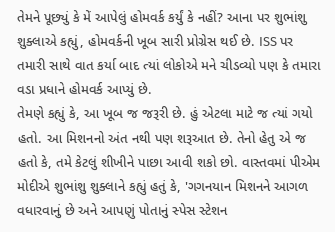તેમને પૂછ્યું કે મેં આપેલું હોમવર્ક કર્યું કે નહીં? આના પર શુભાંશુ શુક્લાએ કહ્યું, હોમવર્કની ખૂબ સારી પ્રોગ્રેસ થઈ છે. ISS પર તમારી સાથે વાત કર્યા બાદ ત્યાં લોકોએ મને ચીડવ્યો પણ કે તમારા વડા પ્રધાને હોમવર્ક આપ્યું છે.
તેમણે કહ્યું કે, આ ખૂબ જ જરૂરી છે. હું એટલા માટે જ ત્યાં ગયો હતો. આ મિશનનો અંત નથી પણ શરૂઆત છે. તેનો હેતુ એ જ હતો કે, તમે કેટલું શીખીને પાછા આવી શકો છો. વાસ્તવમાં પીએમ મોદીએ શુભાંશુ શુક્લાને કહ્યું હતું કે, 'ગગનયાન મિશનને આગળ વધારવાનું છે અને આપણું પોતાનું સ્પેસ સ્ટેશન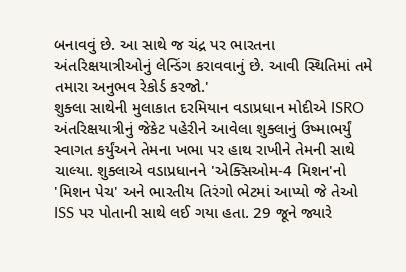બનાવવું છે. આ સાથે જ ચંદ્ર પર ભારતના અંતરિક્ષયાત્રીઓનું લેન્ડિંગ કરાવવાનું છે. આવી સ્થિતિમાં તમે તમારા અનુભવ રેકોર્ડ કરજો.'
શુક્લા સાથેની મુલાકાત દરમિયાન વડાપ્રધાન મોદીએ ISRO અંતરિક્ષયાત્રીનું જેકેટ પહેરીને આવેલા શુક્લાનું ઉષ્માભર્યું સ્વાગત કર્યુંઅને તેમના ખભા પર હાથ રાખીને તેમની સાથે ચાલ્યા. શુક્લાએ વડાપ્રધાનને 'એક્સિઓમ-4 મિશન'નો 'મિશન પેચ' અને ભારતીય તિરંગો ભેટમાં આપ્યો જે તેઓ ISS પર પોતાની સાથે લઈ ગયા હતા. 29 જૂને જ્યારે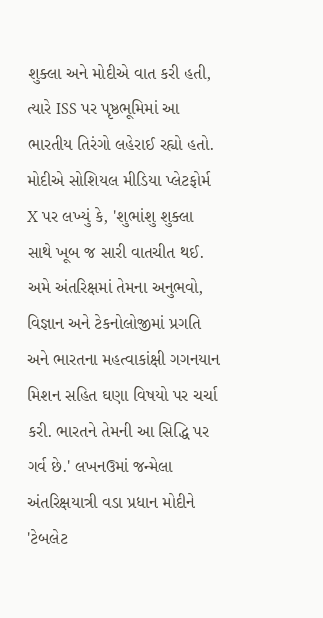શુક્લા અને મોદીએ વાત કરી હતી, ત્યારે ISS પર પૃષ્ઠભૂમિમાં આ ભારતીય તિરંગો લહેરાઈ રહ્યો હતો.
મોદીએ સોશિયલ મીડિયા પ્લેટફોર્મ X પર લખ્યું કે, 'શુભાંશુ શુક્લા સાથે ખૂબ જ સારી વાતચીત થઈ. અમે અંતરિક્ષમાં તેમના અનુભવો, વિજ્ઞાન અને ટેકનોલોજીમાં પ્રગતિ અને ભારતના મહત્વાકાંક્ષી ગગનયાન મિશન સહિત ઘણા વિષયો પર ચર્ચા કરી. ભારતને તેમની આ સિદ્ધિ પર ગર્વ છે.' લખનઉમાં જન્મેલા અંતરિક્ષયાત્રી વડા પ્રધાન મોદીને 'ટેબલેટ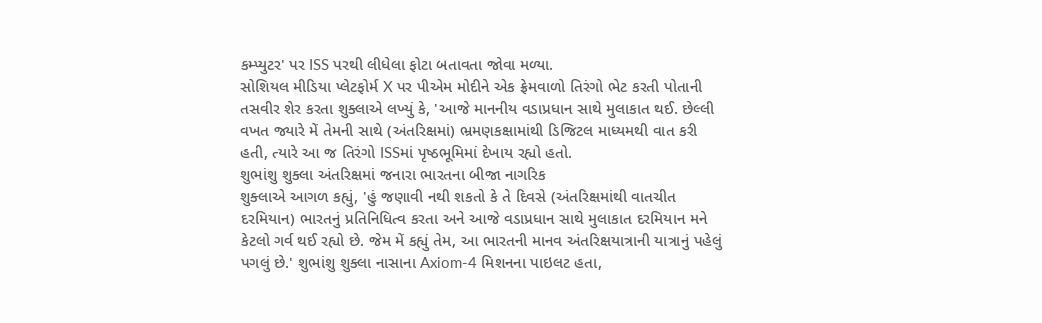કમ્પ્યુટર' પર ISS પરથી લીધેલા ફોટા બતાવતા જોવા મળ્યા.
સોશિયલ મીડિયા પ્લેટફોર્મ X પર પીએમ મોદીને એક ફ્રેમવાળો તિરંગો ભેટ કરતી પોતાની તસવીર શેર કરતા શુક્લાએ લખ્યું કે, 'આજે માનનીય વડાપ્રધાન સાથે મુલાકાત થઈ. છેલ્લી વખત જ્યારે મેં તેમની સાથે (અંતરિક્ષમાં) ભ્રમણકક્ષામાંથી ડિજિટલ માધ્યમથી વાત કરી હતી, ત્યારે આ જ તિરંગો ISSમાં પૃષ્ઠભૂમિમાં દેખાય રહ્યો હતો.
શુભાંશુ શુક્લા અંતરિક્ષમાં જનારા ભારતના બીજા નાગરિક
શુક્લાએ આગળ કહ્યું, 'હું જણાવી નથી શકતો કે તે દિવસે (અંતરિક્ષમાંથી વાતચીત દરમિયાન) ભારતનું પ્રતિનિધિત્વ કરતા અને આજે વડાપ્રધાન સાથે મુલાકાત દરમિયાન મને કેટલો ગર્વ થઈ રહ્યો છે. જેમ મેં કહ્યું તેમ, આ ભારતની માનવ અંતરિક્ષયાત્રાની યાત્રાનું પહેલું પગલું છે.' શુભાંશુ શુક્લા નાસાના Axiom-4 મિશનના પાઇલટ હતા,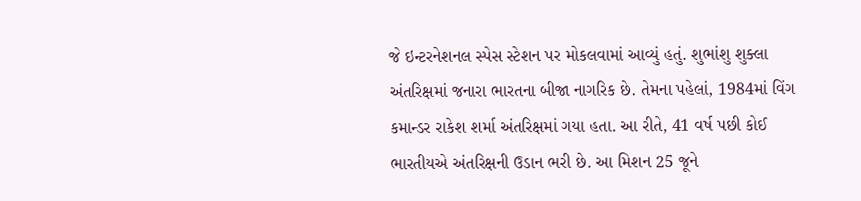જે ઇન્ટરનેશનલ સ્પેસ સ્ટેશન પર મોકલવામાં આવ્યું હતું. શુભાંશુ શુક્લા અંતરિક્ષમાં જનારા ભારતના બીજા નાગરિક છે. તેમના પહેલાં, 1984માં વિંગ કમાન્ડર રાકેશ શર્મા અંતરિક્ષમાં ગયા હતા. આ રીતે, 41 વર્ષ પછી કોઈ ભારતીયએ અંતરિક્ષની ઉડાન ભરી છે. આ મિશન 25 જૂને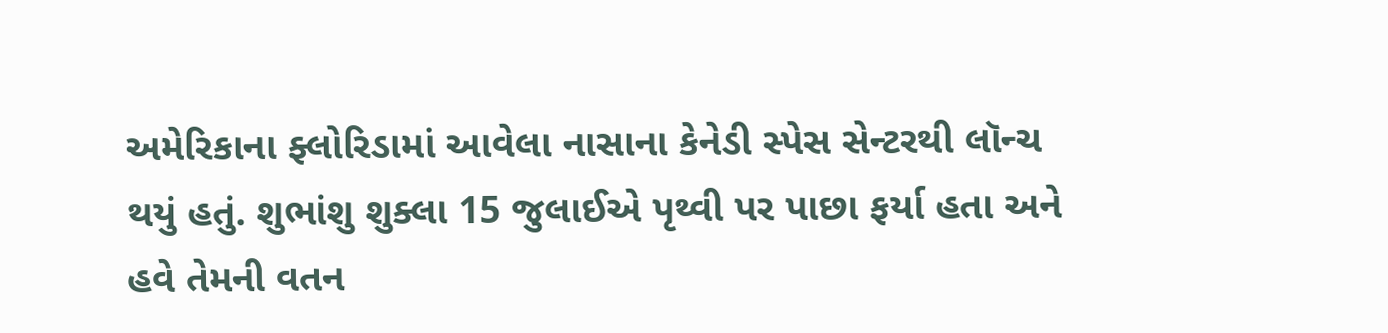અમેરિકાના ફ્લોરિડામાં આવેલા નાસાના કેનેડી સ્પેસ સેન્ટરથી લૉન્ચ થયું હતું. શુભાંશુ શુક્લા 15 જુલાઈએ પૃથ્વી પર પાછા ફર્યા હતા અને હવે તેમની વતન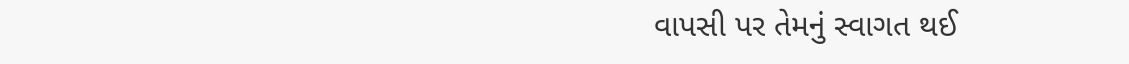વાપસી પર તેમનું સ્વાગત થઈ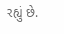રહ્યું છે.